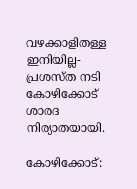വഴക്കാളിതള്ള ഇനിയില്ല- പ്രശസ്ത നടി കോഴിക്കോട് ശാരദ നിര്യാതയായി.

കോഴിക്കോട്: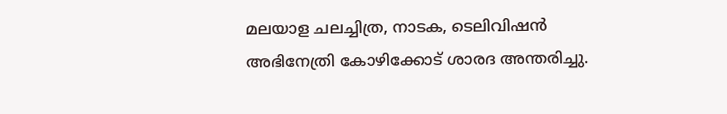മലയാള ചലച്ചിത്ര, നാടക, ടെലിവിഷന്‍ അഭിനേത്രി കോഴിക്കോട് ശാരദ അന്തരിച്ചു.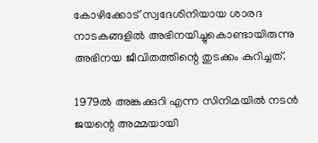കോഴിക്കോട് സ്വദേശിനിയായ ശാരദ നാടകങ്ങളില്‍ അഭിനയിച്ചുകൊണ്ടായിരുന്നു അഭിനയ ജീവിതത്തിന്റെ തുടക്കം കുറിച്ചത്.

1979ല്‍ അങ്കക്കുറി എന്ന സിനിമയില്‍ നടന്‍ ജയന്റെ അമ്മയായി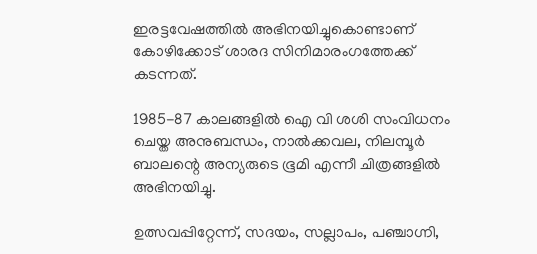ഇരട്ടവേഷത്തില്‍ അഭിനയിച്ചുകൊണ്ടാണ് കോഴിക്കോട് ശാരദ സിനിമാരംഗത്തേക്ക് കടന്നത്.

1985-87 കാലങ്ങളില്‍ ഐ വി ശശി സംവിധനം ചെയ്ത അനുബന്ധം, നാല്‍ക്കവല, നിലമ്പൂര്‍ ബാലന്റെ അന്യരുടെ ഭൂമി എന്നീ ചിത്രങ്ങളില്‍ അഭിനയിച്ചു.

ഉത്സവപ്പിറ്റേന്ന്, സദയം, സല്ലാപം, പഞ്ചാഗ്നി,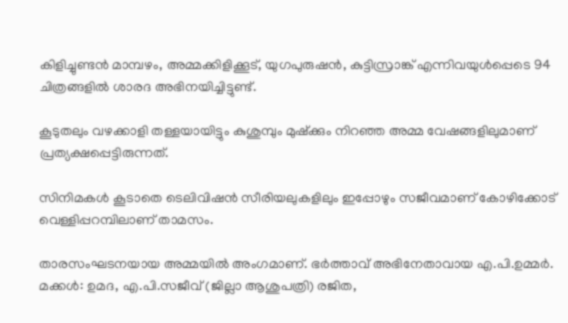കിളിച്ചുണ്ടന്‍ മാമ്പഴം, അമ്മക്കിളിക്കൂട്, യുഗപുരുഷന്‍, കുട്ടിസ്രാങ്ക് എന്നിവയുള്‍പ്പെടെ 94 ചിത്രങ്ങളില്‍ ശാരദ അഭിനയിച്ചിട്ടുണ്ട്.

കൂടുതലും വഴക്കാളി തള്ളയായിട്ടും കുശുമ്പും മുഷ്‌ക്കും നിറഞ്ഞ അമ്മ വേഷങ്ങളിലുമാണ് പ്രത്യക്ഷപ്പെട്ടിരുന്നത്.

സിനിമകള്‍ കൂടാതെ ടെലിവിഷന്‍ സീരിയലുകളിലും ഇപ്പോഴും സജീവമാണ് കോഴിക്കോട് വെള്ളിപ്പറമ്പിലാണ് താമസം.

താരസംഘടനയായ അമ്മയില്‍ അംഗമാണ്. ഭര്‍ത്താവ് അഭിനേതാവായ എ.പി.ഉമ്മര്‍. മക്കള്‍: ഉമദ, എ.പി.സജീവ് (ജില്ലാ ആശുപത്രി) രജിത,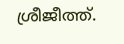ശ്രീജീത്ത്.